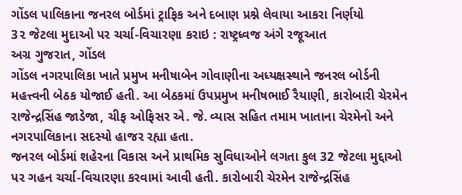ગોંડલ પાલિકાના જનરલ બોર્ડમાં ટ્રાફિક અને દબાણ પ્રશ્ને લેવાયા આકરા નિર્ણયો
3૨ જેટલા મુદાઓ પર ચર્ચા-વિચારણા કરાઇ : રાષ્ટ્રધ્વજ અંગે રજૂઆત
અગ્ર ગુજરાત, ગોંડલ
ગોંડલ નગરપાલિકા ખાતે પ્રમુખ મનીષાબેન ગોવાણીના અધ્યક્ષસ્થાને જનરલ બોર્ડની મહત્ત્વની બેઠક યોજાઈ હતી. આ બેઠકમાં ઉપપ્રમુખ મનીષભાઈ રૈયાણી, કારોબારી ચેરમેન રાજેન્દ્રસિંહ જાડેજા, ચીફ ઓફિસર એ. જે. વ્યાસ સહિત તમામ ખાતાના ચેરમેનો અને નગરપાલિકાના સદસ્યો હાજર રહ્યા હતા.
જનરલ બોર્ડમાં શહેરના વિકાસ અને પ્રાથમિક સુવિધાઓને લગતા કુલ 32 જેટલા મુદ્દાઓ પર ગહન ચર્ચા-વિચારણા કરવામાં આવી હતી. કારોબારી ચેરમેન રાજેન્દ્રસિંહ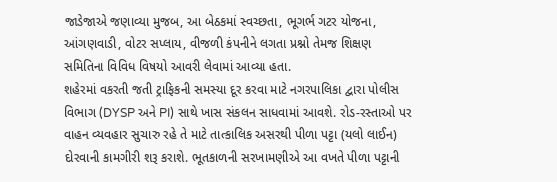જાડેજાએ જણાવ્યા મુજબ, આ બેઠકમાં સ્વચ્છતા, ભૂગર્ભ ગટર યોજના, આંગણવાડી, વોટર સપ્લાય, વીજળી કંપનીને લગતા પ્રશ્નો તેમજ શિક્ષણ સમિતિના વિવિધ વિષયો આવરી લેવામાં આવ્યા હતા.
શહેરમાં વકરતી જતી ટ્રાફિકની સમસ્યા દૂર કરવા માટે નગરપાલિકા દ્વારા પોલીસ વિભાગ (DYSP અને PI) સાથે ખાસ સંકલન સાધવામાં આવશે. રોડ-રસ્તાઓ પર વાહન વ્યવહાર સુચારુ રહે તે માટે તાત્કાલિક અસરથી પીળા પટ્ટા (યલો લાઈન) દોરવાની કામગીરી શરૂ કરાશે. ભૂતકાળની સરખામણીએ આ વખતે પીળા પટ્ટાની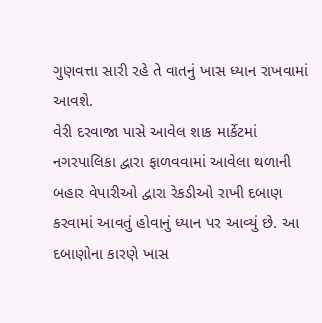ગુણવત્તા સારી રહે તે વાતનું ખાસ ધ્યાન રાખવામાં આવશે.
વેરી દરવાજા પાસે આવેલ શાક માર્કેટમાં નગરપાલિકા દ્વારા ફાળવવામાં આવેલા થળાની બહાર વેપારીઓ દ્વારા રેકડીઓ રાખી દબાણ કરવામાં આવતું હોવાનું ધ્યાન પર આવ્યું છે. આ દબાણોના કારણે ખાસ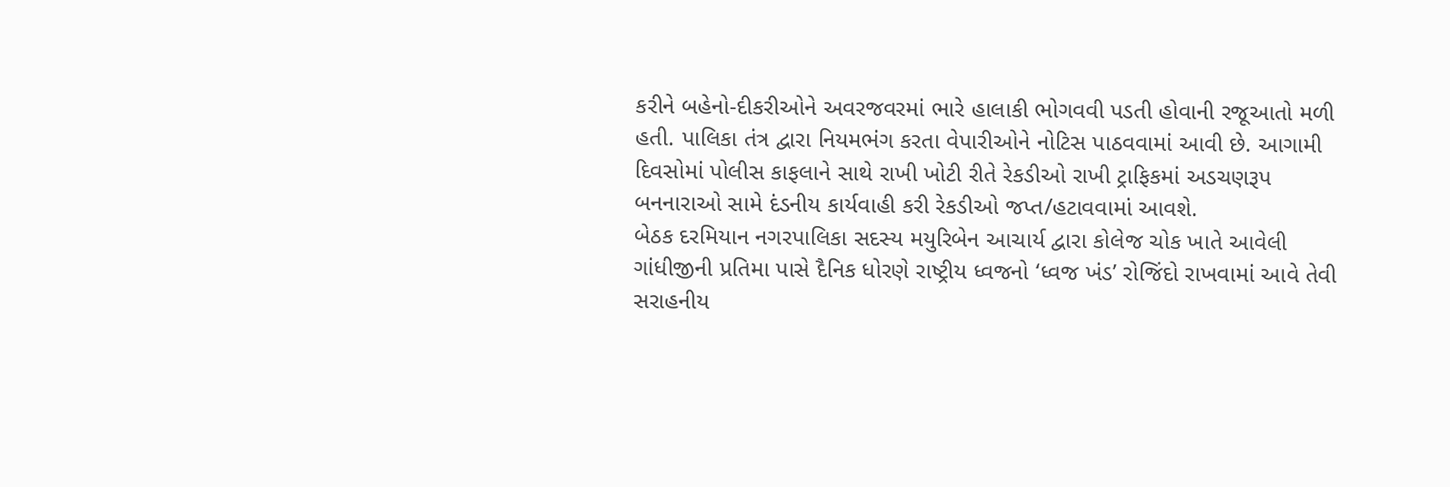કરીને બહેનો-દીકરીઓને અવરજવરમાં ભારે હાલાકી ભોગવવી પડતી હોવાની રજૂઆતો મળી હતી. પાલિકા તંત્ર દ્વારા નિયમભંગ કરતા વેપારીઓને નોટિસ પાઠવવામાં આવી છે. આગામી દિવસોમાં પોલીસ કાફલાને સાથે રાખી ખોટી રીતે રેકડીઓ રાખી ટ્રાફિકમાં અડચણરૂપ બનનારાઓ સામે દંડનીય કાર્યવાહી કરી રેકડીઓ જપ્ત/હટાવવામાં આવશે.
બેઠક દરમિયાન નગરપાલિકા સદસ્ય મયુરિબેન આચાર્ય દ્વારા કોલેજ ચોક ખાતે આવેલી ગાંધીજીની પ્રતિમા પાસે દૈનિક ધોરણે રાષ્ટ્રીય ધ્વજનો ‘ધ્વજ ખંડ’ રોજિંદો રાખવામાં આવે તેવી સરાહનીય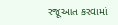રજૂઆત કરવામાં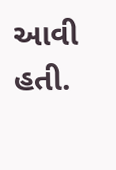આવી હતી.